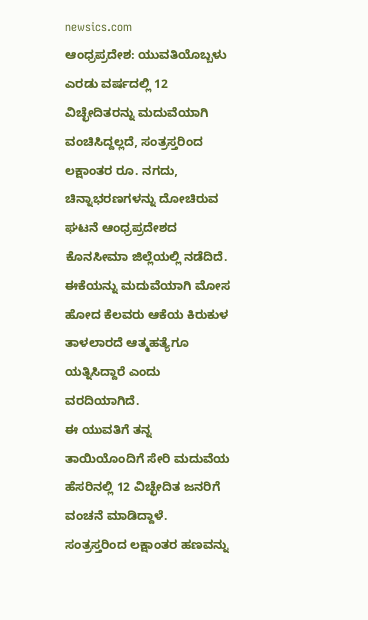newsics.com
ಆಂಧ್ರಪ್ರದೇಶ: ಯುವತಿಯೊಬ್ಬಳು ಎರಡು ವರ್ಷದಲ್ಲಿ 12 ವಿಚ್ಛೇದಿತರನ್ನು ಮದುವೆಯಾಗಿ ವಂಚಿಸಿದ್ದಲ್ಲದೆ, ಸಂತ್ರಸ್ತರಿಂದ ಲಕ್ಷಾಂತರ ರೂ. ನಗದು, ಚಿನ್ನಾಭರಣಗಳನ್ನು ದೋಚಿರುವ ಘಟನೆ ಆಂಧ್ರಪ್ರದೇಶದ ಕೊನಸೀಮಾ ಜಿಲ್ಲೆಯಲ್ಲಿ ನಡೆದಿದೆ.
ಈಕೆಯನ್ನು ಮದುವೆಯಾಗಿ ಮೋಸ ಹೋದ ಕೆಲವರು ಆಕೆಯ ಕಿರುಕುಳ ತಾಳಲಾರದೆ ಆತ್ಮಹತ್ಯೆಗೂ ಯತ್ನಿಸಿದ್ದಾರೆ ಎಂದು ವರದಿಯಾಗಿದೆ.
ಈ ಯುವತಿಗೆ ತನ್ನ ತಾಯಿಯೊಂದಿಗೆ ಸೇರಿ ಮದುವೆಯ ಹೆಸರಿನಲ್ಲಿ 12 ವಿಚ್ಛೇದಿತ ಜನರಿಗೆ ವಂಚನೆ ಮಾಡಿದ್ದಾಳೆ. ಸಂತ್ರಸ್ತರಿಂದ ಲಕ್ಷಾಂತರ ಹಣವನ್ನು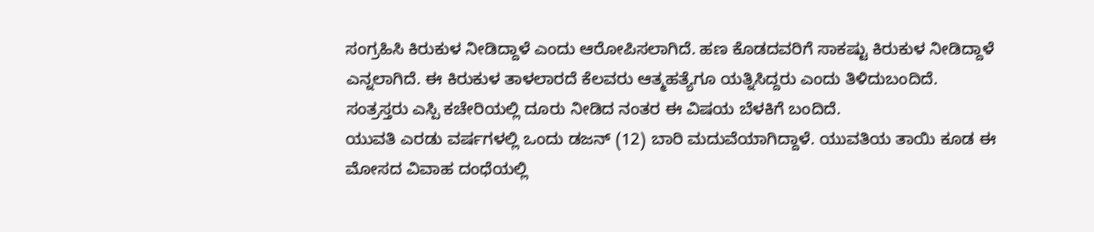ಸಂಗ್ರಹಿಸಿ ಕಿರುಕುಳ ನೀಡಿದ್ದಾಳೆ ಎಂದು ಆರೋಪಿಸಲಾಗಿದೆ. ಹಣ ಕೊಡದವರಿಗೆ ಸಾಕಷ್ಟು ಕಿರುಕುಳ ನೀಡಿದ್ದಾಳೆ ಎನ್ನಲಾಗಿದೆ. ಈ ಕಿರುಕುಳ ತಾಳಲಾರದೆ ಕೆಲವರು ಆತ್ಮಹತ್ಯೆಗೂ ಯತ್ನಿಸಿದ್ದರು ಎಂದು ತಿಳಿದುಬಂದಿದೆ.
ಸಂತ್ರಸ್ತರು ಎಸ್ಪಿ ಕಚೇರಿಯಲ್ಲಿ ದೂರು ನೀಡಿದ ನಂತರ ಈ ವಿಷಯ ಬೆಳಕಿಗೆ ಬಂದಿದೆ.
ಯುವತಿ ಎರಡು ವರ್ಷಗಳಲ್ಲಿ ಒಂದು ಡಜನ್ (12) ಬಾರಿ ಮದುವೆಯಾಗಿದ್ದಾಳೆ. ಯುವತಿಯ ತಾಯಿ ಕೂಡ ಈ ಮೋಸದ ವಿವಾಹ ದಂಧೆಯಲ್ಲಿ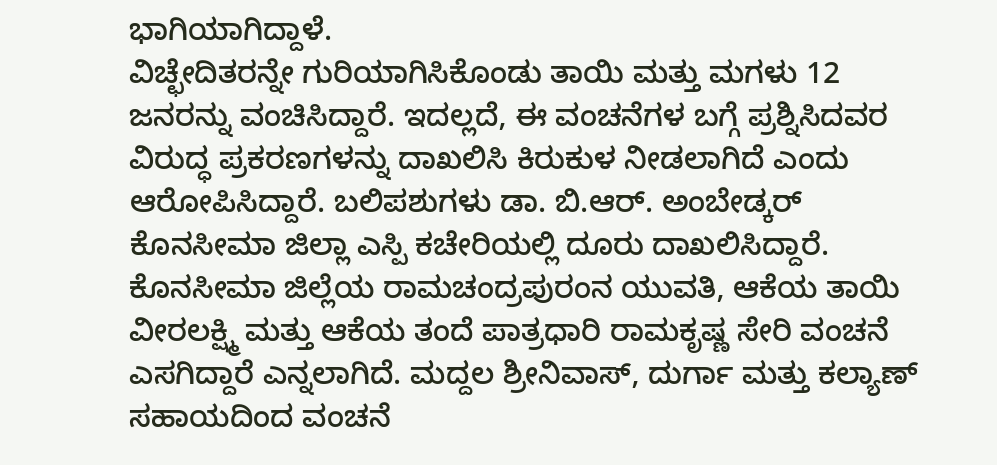ಭಾಗಿಯಾಗಿದ್ದಾಳೆ.
ವಿಚ್ಛೇದಿತರನ್ನೇ ಗುರಿಯಾಗಿಸಿಕೊಂಡು ತಾಯಿ ಮತ್ತು ಮಗಳು 12 ಜನರನ್ನು ವಂಚಿಸಿದ್ದಾರೆ. ಇದಲ್ಲದೆ, ಈ ವಂಚನೆಗಳ ಬಗ್ಗೆ ಪ್ರಶ್ನಿಸಿದವರ ವಿರುದ್ಧ ಪ್ರಕರಣಗಳನ್ನು ದಾಖಲಿಸಿ ಕಿರುಕುಳ ನೀಡಲಾಗಿದೆ ಎಂದು ಆರೋಪಿಸಿದ್ದಾರೆ. ಬಲಿಪಶುಗಳು ಡಾ. ಬಿ.ಆರ್. ಅಂಬೇಡ್ಕರ್ ಕೊನಸೀಮಾ ಜಿಲ್ಲಾ ಎಸ್ಪಿ ಕಚೇರಿಯಲ್ಲಿ ದೂರು ದಾಖಲಿಸಿದ್ದಾರೆ.
ಕೊನಸೀಮಾ ಜಿಲ್ಲೆಯ ರಾಮಚಂದ್ರಪುರಂನ ಯುವತಿ, ಆಕೆಯ ತಾಯಿ ವೀರಲಕ್ಷ್ಮಿ ಮತ್ತು ಆಕೆಯ ತಂದೆ ಪಾತ್ರಧಾರಿ ರಾಮಕೃಷ್ಣ ಸೇರಿ ವಂಚನೆ ಎಸಗಿದ್ದಾರೆ ಎನ್ನಲಾಗಿದೆ. ಮದ್ದಲ ಶ್ರೀನಿವಾಸ್, ದುರ್ಗಾ ಮತ್ತು ಕಲ್ಯಾಣ್ ಸಹಾಯದಿಂದ ವಂಚನೆ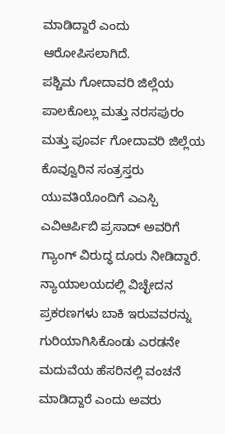ಮಾಡಿದ್ದಾರೆ ಎಂದು ಆರೋಪಿಸಲಾಗಿದೆ.
ಪಶ್ಚಿಮ ಗೋದಾವರಿ ಜಿಲ್ಲೆಯ ಪಾಲಕೊಲ್ಲು ಮತ್ತು ನರಸಪುರಂ ಮತ್ತು ಪೂರ್ವ ಗೋದಾವರಿ ಜಿಲ್ಲೆಯ ಕೊವ್ವೂರಿನ ಸಂತ್ರಸ್ತರು ಯುವತಿಯೊಂದಿಗೆ ಎಎಸ್ಪಿ ಎವಿಆರ್ಪಿಬಿ ಪ್ರಸಾದ್ ಅವರಿಗೆ ಗ್ಯಾಂಗ್ ವಿರುದ್ಧ ದೂರು ನೀಡಿದ್ದಾರೆ.
ನ್ಯಾಯಾಲಯದಲ್ಲಿ ವಿಚ್ಛೇದನ ಪ್ರಕರಣಗಳು ಬಾಕಿ ಇರುವವರನ್ನು ಗುರಿಯಾಗಿಸಿಕೊಂಡು ಎರಡನೇ ಮದುವೆಯ ಹೆಸರಿನಲ್ಲಿ ವಂಚನೆ ಮಾಡಿದ್ದಾರೆ ಎಂದು ಅವರು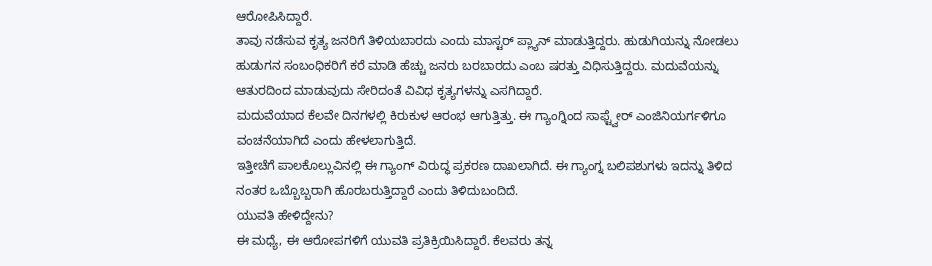ಆರೋಪಿಸಿದ್ದಾರೆ.
ತಾವು ನಡೆಸುವ ಕೃತ್ಯ ಜನರಿಗೆ ತಿಳಿಯಬಾರದು ಎಂದು ಮಾಸ್ಟರ್ ಪ್ಲ್ಯಾನ್ ಮಾಡುತ್ತಿದ್ದರು. ಹುಡುಗಿಯನ್ನು ನೋಡಲು ಹುಡುಗನ ಸಂಬಂಧಿಕರಿಗೆ ಕರೆ ಮಾಡಿ ಹೆಚ್ಚು ಜನರು ಬರಬಾರದು ಎಂಬ ಷರತ್ತು ವಿಧಿಸುತ್ತಿದ್ದರು. ಮದುವೆಯನ್ನು ಆತುರದಿಂದ ಮಾಡುವುದು ಸೇರಿದಂತೆ ವಿವಿಧ ಕೃತ್ಯಗಳನ್ನು ಎಸಗಿದ್ದಾರೆ.
ಮದುವೆಯಾದ ಕೆಲವೇ ದಿನಗಳಲ್ಲಿ ಕಿರುಕುಳ ಆರಂಭ ಆಗುತ್ತಿತ್ತು. ಈ ಗ್ಯಾಂಗ್ನಿಂದ ಸಾಫ್ಟ್ವೇರ್ ಎಂಜಿನಿಯರ್ಗಳಿಗೂ ವಂಚನೆಯಾಗಿದೆ ಎಂದು ಹೇಳಲಾಗುತ್ತಿದೆ.
ಇತ್ತೀಚೆಗೆ ಪಾಲಕೊಲ್ಲುವಿನಲ್ಲಿ ಈ ಗ್ಯಾಂಗ್ ವಿರುದ್ಧ ಪ್ರಕರಣ ದಾಖಲಾಗಿದೆ. ಈ ಗ್ಯಾಂಗ್ನ ಬಲಿಪಶುಗಳು ಇದನ್ನು ತಿಳಿದ ನಂತರ ಒಬ್ಬೊಬ್ಬರಾಗಿ ಹೊರಬರುತ್ತಿದ್ದಾರೆ ಎಂದು ತಿಳಿದುಬಂದಿದೆ.
ಯುವತಿ ಹೇಳಿದ್ದೇನು?
ಈ ಮಧ್ಯೆ, ಈ ಆರೋಪಗಳಿಗೆ ಯುವತಿ ಪ್ರತಿಕ್ರಿಯಿಸಿದ್ದಾರೆ. ಕೆಲವರು ತನ್ನ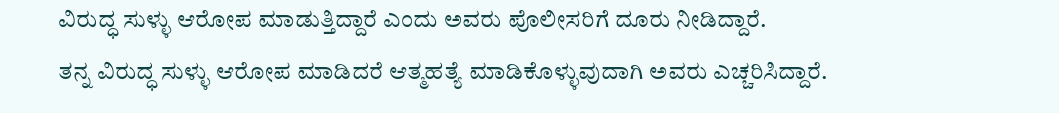ವಿರುದ್ಧ ಸುಳ್ಳು ಆರೋಪ ಮಾಡುತ್ತಿದ್ದಾರೆ ಎಂದು ಅವರು ಪೊಲೀಸರಿಗೆ ದೂರು ನೀಡಿದ್ದಾರೆ.
ತನ್ನ ವಿರುದ್ಧ ಸುಳ್ಳು ಆರೋಪ ಮಾಡಿದರೆ ಆತ್ಮಹತ್ಯೆ ಮಾಡಿಕೊಳ್ಳುವುದಾಗಿ ಅವರು ಎಚ್ಚರಿಸಿದ್ದಾರೆ.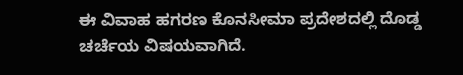ಈ ವಿವಾಹ ಹಗರಣ ಕೊನಸೀಮಾ ಪ್ರದೇಶದಲ್ಲಿ ದೊಡ್ಡ ಚರ್ಚೆಯ ವಿಷಯವಾಗಿದೆ.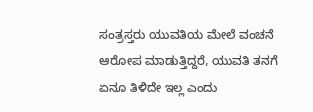ಸಂತ್ರಸ್ತರು ಯುವತಿಯ ಮೇಲೆ ವಂಚನೆ ಆರೋಪ ಮಾಡುತ್ತಿದ್ದರೆ, ಯುವತಿ ತನಗೆ ಏನೂ ತಿಳಿದೇ ಇಲ್ಲ ಎಂದು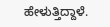ಹೇಳುತ್ತಿದ್ದಾಳೆ.